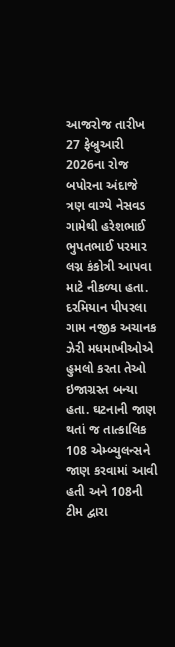આજરોજ તારીખ 27 ફેબ્રુઆરી 2026ના રોજ બપોરના અંદાજે ત્રણ વાગ્યે નેસવડ ગામેથી હરેશભાઈ ભુપતભાઈ પરમાર લગ્ન કંકોત્રી આપવા માટે નીકળ્યા હતા. દરમિયાન પીપરલા ગામ નજીક અચાનક ઝેરી મધમાખીઓએ હુમલો કરતા તેઓ ઇજાગ્રસ્ત બન્યા હતા. ઘટનાની જાણ થતાં જ તાત્કાલિક 108 એમ્બ્યુલન્સને જાણ કરવામાં આવી હતી અને 108ની ટીમ દ્વારા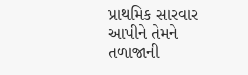પ્રાથમિક સારવાર આપીને તેમને તળાજાની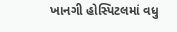ખાનગી હોસ્પિટલમાં વધુ